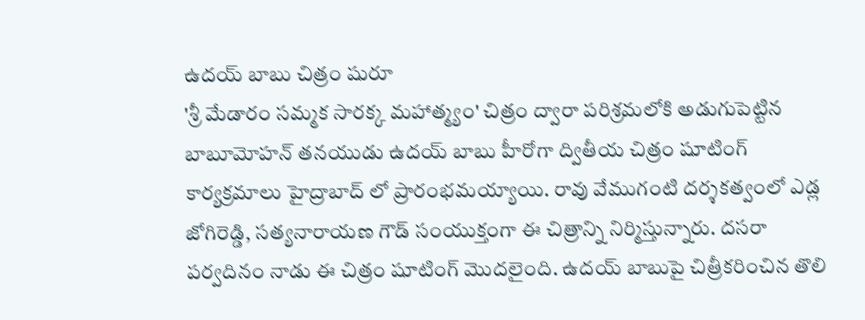ఉదయ్ బాబు చిత్రం షురూ
'శ్రీ మేడారం సమ్మక సారక్క మహాత్మ్యం' చిత్రం ద్వారా పరిశ్రమలోకి అడుగుపెట్టిన బాబూమోహన్ తనయుడు ఉదయ్ బాబు హీరోగా ద్వితీయ చిత్రం షూటింగ్ కార్యక్రమాలు హైద్రాబాద్ లో ప్రారంభమయ్యాయి. రావు వేముగంటి దర్శకత్వంలో ఎడ్ల జోగిరెడ్డి, సత్యనారాయణ గౌడ్ సంయుక్తంగా ఈ చిత్రాన్ని నిర్మిస్తున్నారు. దసరా పర్వదినం నాడు ఈ చిత్రం షూటింగ్ మొదలైంది. ఉదయ్ బాబుపై చిత్రీకరించిన తొలి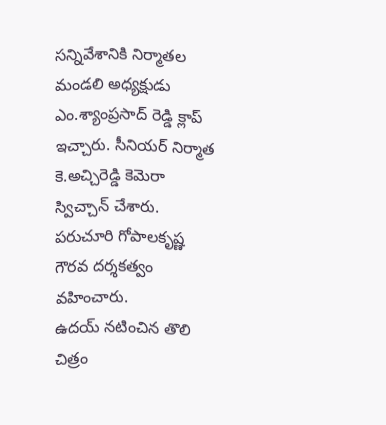సన్నివేశానికి నిర్మాతల మండలి అధ్యక్షుడు ఎం.శ్యాంప్రసాద్ రెడ్డి క్లాప్ ఇచ్చారు. సీనియర్ నిర్మాత కె.అచ్చిరెడ్డి కెమెరా స్విచ్చాన్ చేశారు. పరుచూరి గోపాలకృష్ణ గౌరవ దర్శకత్వం వహించారు.
ఉదయ్ నటించిన తొలి చిత్రం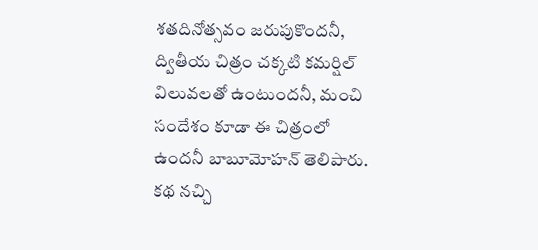శతదినోత్సవం జరుపుకొందనీ, ద్వితీయ చిత్రం చక్కటి కమర్షిల్ విలువలతో ఉంటుందనీ, మంచి సందేశం కూడా ఈ చిత్రంలో ఉందనీ బాబూమోహన్ తెలిపారు. కథ నచ్చి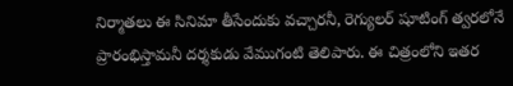నిర్మాతలు ఈ సినిమా తీసేందుకు వచ్చారనీ, రెగ్యులర్ షూటింగ్ త్వరలోనే ప్రారంభిస్తామనీ దర్శకుడు వేముగంటి తెలిపారు. ఈ చిత్రంలోని ఇతర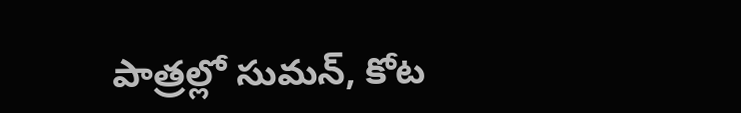పాత్రల్లో సుమన్, కోట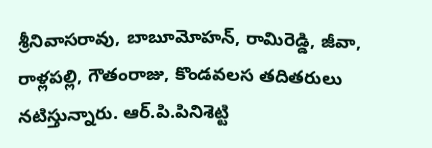శ్రీనివాసరావు, బాబూమోహన్, రామిరెడ్డి, జీవా, రాళ్లపల్లి, గౌతంరాజు, కొండవలస తదితరులు నటిస్తున్నారు. ఆర్.పి.పినిశెట్టి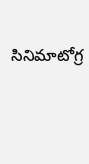సినిమాటోగ్ర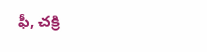ఫీ, చక్రి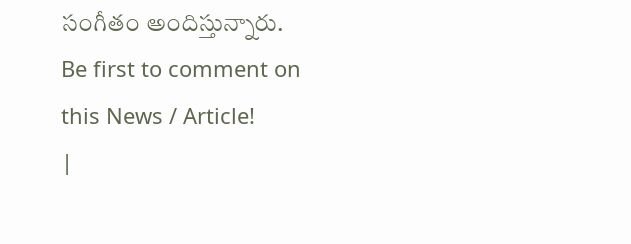సంగీతం అందిస్తున్నారు.
Be first to comment on this News / Article!
|